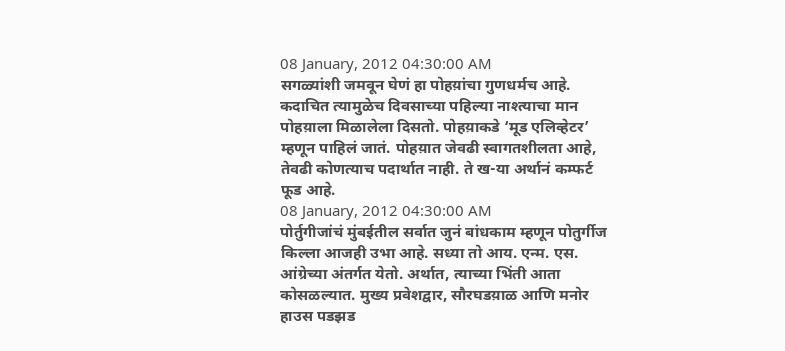08 January, 2012 04:30:00 AM
सगळ्यांशी जमवून घेणं हा पोहय़ांचा गुणधर्मच आहे. कदाचित त्यामुळेच दिवसाच्या पहिल्या नाश्त्याचा मान पोहय़ाला मिळालेला दिसतो. पोहय़ाकडे ‘मूड एलिव्हेटर’ म्हणून पाहिलं जातं. पोहय़ात जेवढी स्वागतशीलता आहे, तेवढी कोणत्याच पदार्थात नाही. ते ख-या अर्थानं कम्फर्ट फूड आहे.
08 January, 2012 04:30:00 AM
पोर्तुगीजांचं मुंबईतील सर्वात जुनं बांधकाम म्हणून पोतुर्गीज किल्ला आजही उभा आहे. सध्या तो आय. एन्म. एस. आंग्रेच्या अंतर्गत येतो. अर्थात, त्याच्या भिंती आता कोसळल्यात. मुख्य प्रवेशद्वार, सौरघडय़ाळ आणि मनोर हाउस पडझड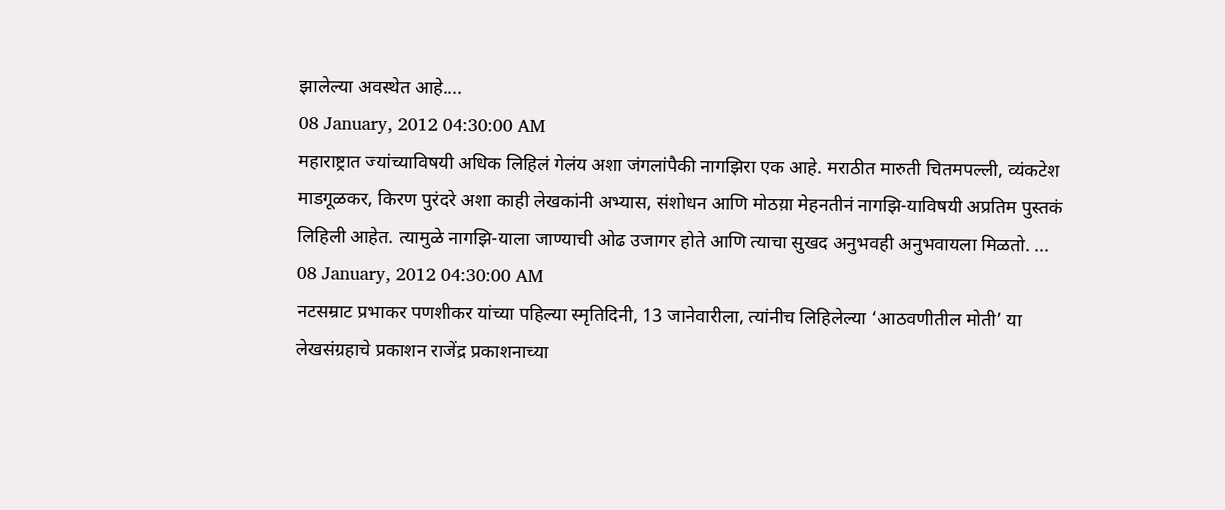झालेल्या अवस्थेत आहे....
08 January, 2012 04:30:00 AM
महाराष्ट्रात ज्यांच्याविषयी अधिक लिहिलं गेलंय अशा जंगलांपैकी नागझिरा एक आहे. मराठीत मारुती चितमपल्ली, व्यंकटेश माडगूळकर, किरण पुरंदरे अशा काही लेखकांनी अभ्यास, संशोधन आणि मोठय़ा मेहनतीनं नागझि-याविषयी अप्रतिम पुस्तकं लिहिली आहेत. त्यामुळे नागझि-याला जाण्याची ओढ उजागर होते आणि त्याचा सुखद अनुभवही अनुभवायला मिळतो. ...
08 January, 2012 04:30:00 AM
नटसम्राट प्रभाकर पणशीकर यांच्या पहिल्या स्मृतिदिनी, 13 जानेवारीला, त्यांनीच लिहिलेल्या ‘आठवणीतील मोती’ या लेखसंग्रहाचे प्रकाशन राजेंद्र प्रकाशनाच्या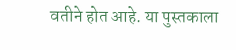वतीने होत आहे. या पुस्तकाला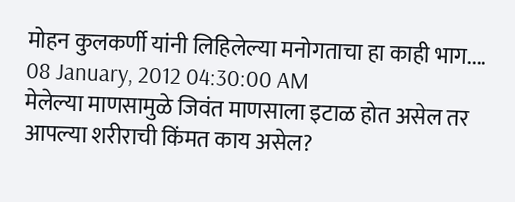मोहन कुलकर्णी यांनी लिहिलेल्या मनोगताचा हा काही भाग....
08 January, 2012 04:30:00 AM
मेलेल्या माणसामुळे जिवंत माणसाला इटाळ होत असेल तर आपल्या शरीराची किंमत काय असेल?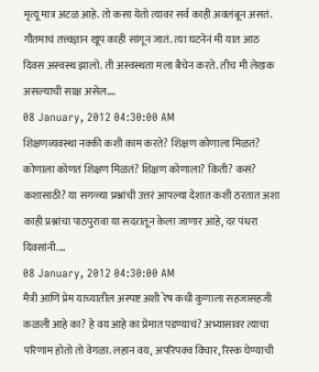मृत्यू मात्र अटळ आहे. तो कसा येतो त्यावर सर्व काही अवलंबून असतं. गौतमाचं तत्त्वज्ञान खूप काही सांगून जातं. त्या घटनेनं मी यात आठ दिवस अस्वस्थ झालो. ती अस्वस्थता मला बैचेन करते. तीच मी लेखक असल्याची साक्ष असेल....
08 January, 2012 04:30:00 AM
शिक्षणव्यवस्था नक्की कशी काम करते? शिक्षण कोणाला मिळतं? कोणाला कोणतं शिक्षण मिळतं? शिक्षण कोणाला? किती? कसं? कशासाठी? या सगळ्या प्रश्नांची उत्तरं आपल्या देशात कशी ठरतात अशा काही प्रश्नांचा पाठपुरावा या सदरातून केला जाणार आहे, दर पंधरा दिवसांनी....
08 January, 2012 04:30:00 AM
मैत्री आणि प्रेम याच्यातील अस्पष्ट अशी रेष कधी कुणाला सहजासहजी कळली आहे का? हे वय आहे का प्रेमात पडण्याचं? अभ्यासावर त्याचा परिणाम होतो तो वेगळा. लहान वय, अपरिपक्व विचार, रिस्क घेण्याची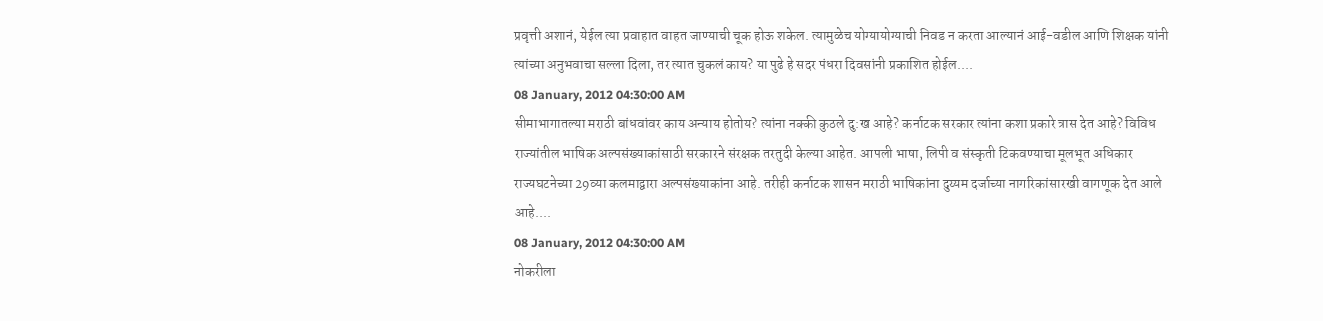प्रवृत्ती अशानं, येईल त्या प्रवाहात वाहत जाण्याची चूक होऊ शकेल. त्यामुळेच योग्यायोग्याची निवड न करता आल्यानं आई-वडील आणि शिक्षक यांनी त्यांच्या अनुभवाचा सल्ला दिला, तर त्यात चुकलं काय? या पुढे हे सदर पंधरा दिवसांनी प्रकाशित होईल....
08 January, 2012 04:30:00 AM
सीमाभागातल्या मराठी बांधवांवर काय अन्याय होतोय? त्यांना नक्की कुठले दु:ख आहे? कर्नाटक सरकार त्यांना कशा प्रकारे त्रास देत आहे? विविध राज्यांतील भाषिक अल्पसंख्याकांसाठी सरकारने संरक्षक तरतुदी केल्या आहेत. आपली भाषा, लिपी व संस्कृती टिकवण्याचा मूलभूत अधिकार राज्यघटनेच्या 29व्या कलमाद्वारा अल्पसंख्याकांना आहे. तरीही कर्नाटक शासन मराठी भाषिकांना दुय्यम दर्जाच्या नागरिकांसारखी वागणूक देत आले आहे....
08 January, 2012 04:30:00 AM
नोकरीला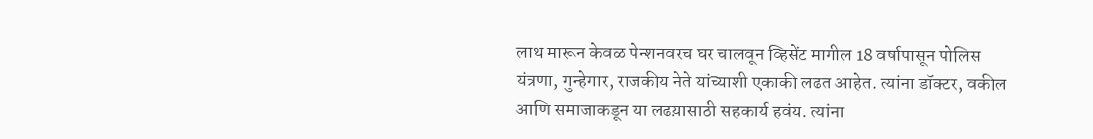लाथ मारून केवळ पेन्शनवरच घर चालवून व्हिसेंट मागील 18 वर्षापासून पोलिस यंत्रणा, गुन्हेगार, राजकीय नेते यांच्याशी एकाकी लढत आहेत. त्यांना डॉक्टर, वकील आणि समाजाकडून या लढय़ासाठी सहकार्य हवंय. त्यांना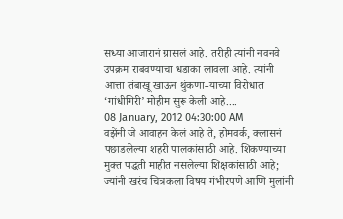सध्या आजारानं ग्रासलं आहे. तरीही त्यांनी नवनवे उपक्रम राबवण्याचा धडाका लावला आहे. त्यांनी आत्ता तंबाखू खाऊन थुंकणा-याच्या विरोधात ‘गांधीगिरी’ मोहीम सुरू केली आहे....
08 January, 2012 04:30:00 AM
वझेंनी जे आवाहन केलं आहे ते, होमवर्क, क्लासनं पछाडलेल्या शहरी पालकांसाठी आहे. शिकण्याच्या मुक्त पद्धती माहीत नसलेल्या शिक्षकांसाठी आहे; ज्यांनी खरंच चित्रकला विषय गंभीरपणे आणि मुलांनी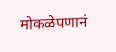मोकळेपणानं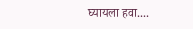घ्यायला हवा....